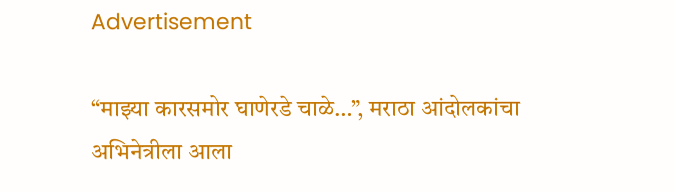Advertisement

“माझ्या कारसमोर घाणेरडे चाळे…”, मराठा आंदोलकांचा अभिनेत्रीला आला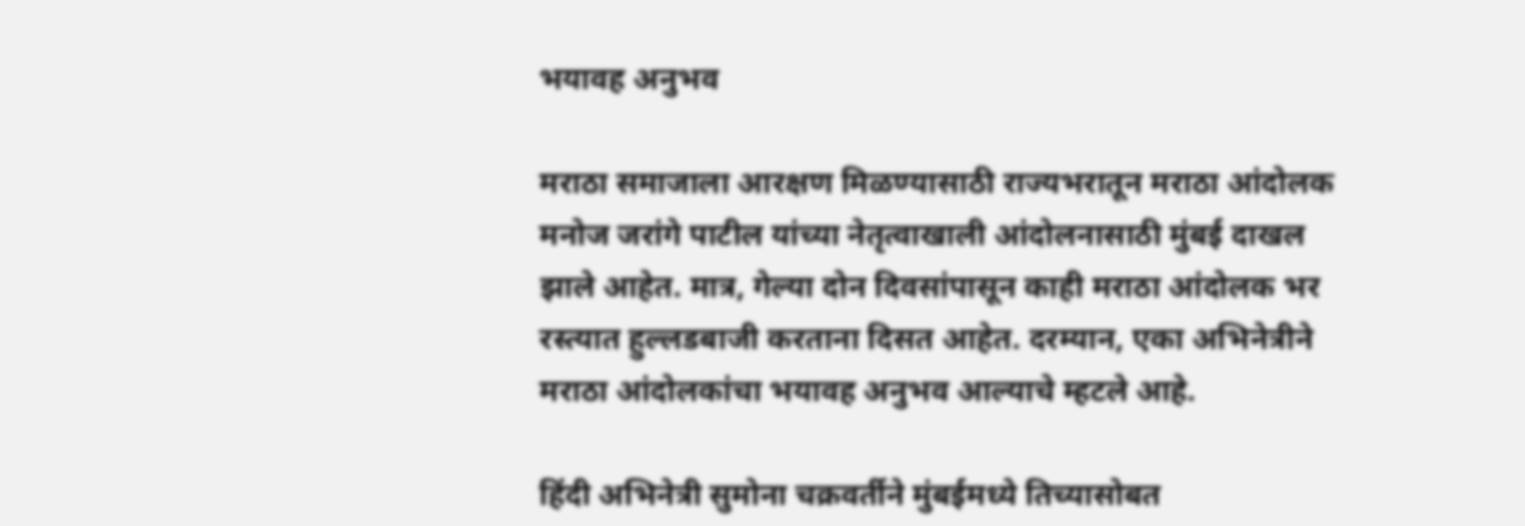भयावह अनुभव

मराठा समाजाला आरक्षण मिळण्यासाठी राज्यभरातून मराठा आंदोलक मनोज जरांगे पाटील यांच्या नेतृत्वाखाली आंदोलनासाठी मुंबई दाखल झाले आहेत. मात्र, गेल्या दोन दिवसांपासून काही मराठा आंदोलक भर रस्त्यात हुल्लडबाजी करताना दिसत आहेत. दरम्यान, एका अभिनेत्रीने मराठा आंदोलकांचा भयावह अनुभव आल्याचे म्हटले आहे.

हिंदी अभिनेत्री सुमोना चक्रवर्तीने मुंबईमध्ये तिच्यासोबत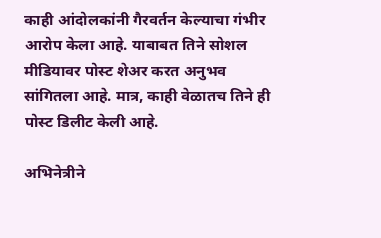काही आंदोलकांनी गैरवर्तन केल्याचा गंभीर आरोप केला आहे. याबाबत तिने सोशल मीडियावर पोस्ट शेअर करत अनुभव सांगितला आहे. मात्र, काही वेळातच तिने ही पोस्ट डिलीट केली आहे.

अभिनेत्रीने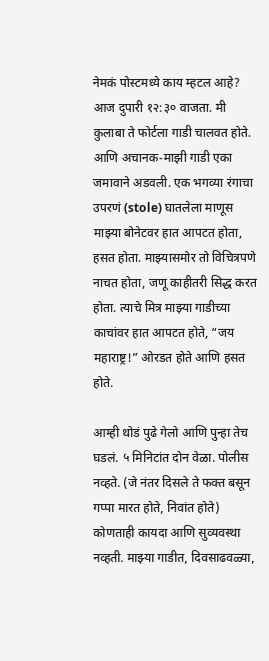नेमकं पोस्टमध्ये काय म्हटल आहे?
आज दुपारी १२:३० वाजता. मी कुलाबा ते फोर्टला गाडी चालवत होते. आणि अचानक-माझी गाडी एका जमावाने अडवली. एक भगव्या रंगाचा उपरणं (stole) घातलेला माणूस माझ्या बोनेटवर हात आपटत होता, हसत होता. माझ्यासमोर तो विचित्रपणे नाचत होता, जणू काहीतरी सिद्ध करत होता. त्याचे मित्र माझ्या गाडीच्या काचांवर हात आपटत होते, “जय महाराष्ट्र!” ओरडत होते आणि हसत होते.

आम्ही थोडं पुढे गेलो आणि पुन्हा तेच घडलं. ५ मिनिटांत दोन वेळा. पोलीस नव्हते. (जे नंतर दिसले ते फक्त बसून गप्पा मारत होते, निवांत होते)
कोणताही कायदा आणि सुव्यवस्था नव्हती. माझ्या गाडीत, दिवसाढवळ्या,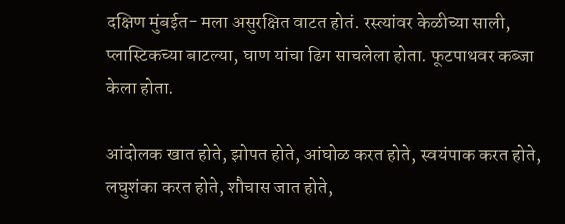दक्षिण मुंबईत- मला असुरक्षित वाटत होतं. रस्त्यांवर केळीच्या साली, प्लास्टिकच्या बाटल्या, घाण यांचा ढिग साचलेला होता. फूटपाथवर कब्जा केला होता.

आंदोलक खात होते, झोपत होते, आंघोळ करत होते, स्वयंपाक करत होते, लघुशंका करत होते, शौचास जात होते,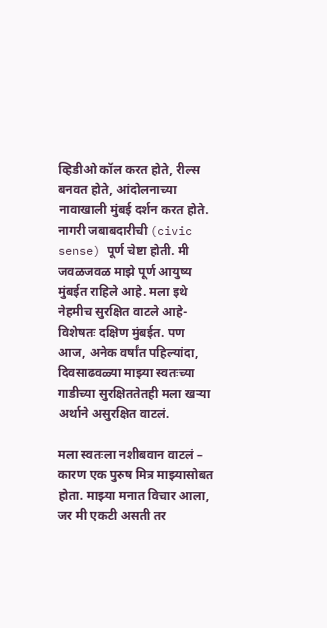व्हिडीओ कॉल करत होते, रील्स बनवत होते, आंदोलनाच्या नावाखाली मुंबई दर्शन करत होते. नागरी जबाबदारीची (civic sense) पूर्ण चेष्टा होती. मी जवळजवळ माझे पूर्ण आयुष्य मुंबईत राहिले आहे. मला इथे नेहमीच सुरक्षित वाटले आहे- विशेषतः दक्षिण मुंबईत. पण आज, अनेक वर्षांत पहिल्यांदा, दिवसाढवळ्या माझ्या स्वतःच्या गाडीच्या सुरक्षिततेतही मला खऱ्या अर्थाने असुरक्षित वाटलं.

मला स्वतःला नशीबवान वाटलं – कारण एक पुरुष मित्र माझ्यासोबत होता. माझ्या मनात विचार आला, जर मी एकटी असती तर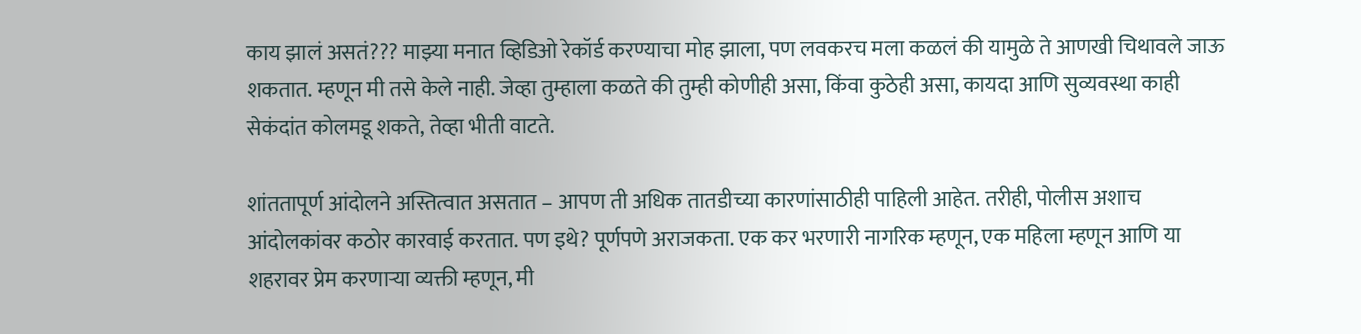काय झालं असतं??? माझ्या मनात व्हिडिओ रेकॉर्ड करण्याचा मोह झाला, पण लवकरच मला कळलं की यामुळे ते आणखी चिथावले जाऊ शकतात. म्हणून मी तसे केले नाही. जेव्हा तुम्हाला कळते की तुम्ही कोणीही असा, किंवा कुठेही असा, कायदा आणि सुव्यवस्था काही सेकंदांत कोलमडू शकते, तेव्हा भीती वाटते.

शांततापूर्ण आंदोलने अस्तित्वात असतात – आपण ती अधिक तातडीच्या कारणांसाठीही पाहिली आहेत. तरीही, पोलीस अशाच आंदोलकांवर कठोर कारवाई करतात. पण इथे? पूर्णपणे अराजकता. एक कर भरणारी नागरिक म्हणून, एक महिला म्हणून आणि या शहरावर प्रेम करणाऱ्या व्यक्ती म्हणून, मी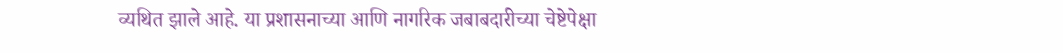व्यथित झाले आहे. या प्रशासनाच्या आणि नागरिक जबाबदारीच्या चेष्टेपेक्षा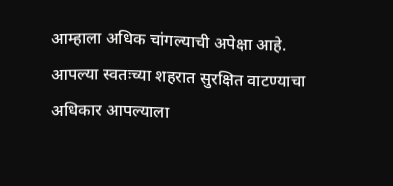आम्हाला अधिक चांगल्याची अपेक्षा आहे. आपल्या स्वतःच्या शहरात सुरक्षित वाटण्याचा अधिकार आपल्याला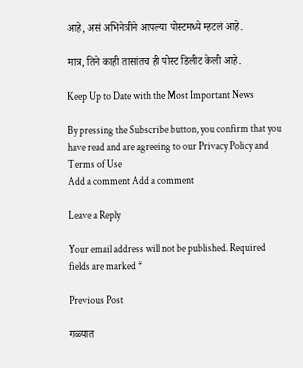आहे, असं अभिनेत्रीने आपल्या पोस्टमध्ये म्हटलं आहे.

मात्र, तिने काही तासांतच ही पोस्ट डिलीट केली आहे.

Keep Up to Date with the Most Important News

By pressing the Subscribe button, you confirm that you have read and are agreeing to our Privacy Policy and Terms of Use
Add a comment Add a comment

Leave a Reply

Your email address will not be published. Required fields are marked *

Previous Post

गळ्यात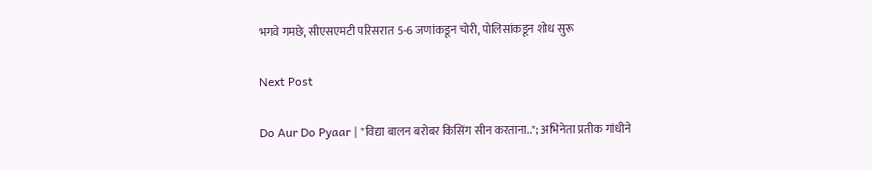भगवे गमछे, सीएसएमटी परिसरात 5-6 जणांकडून चोरी, पोलिसांकडून शोध सुरू

Next Post

Do Aur Do Pyaar | "विद्या बालन बरोबर किसिंग सीन करताना.."; अभिनेता प्रतीक गांधीने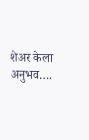शेअर केला अनुभव….